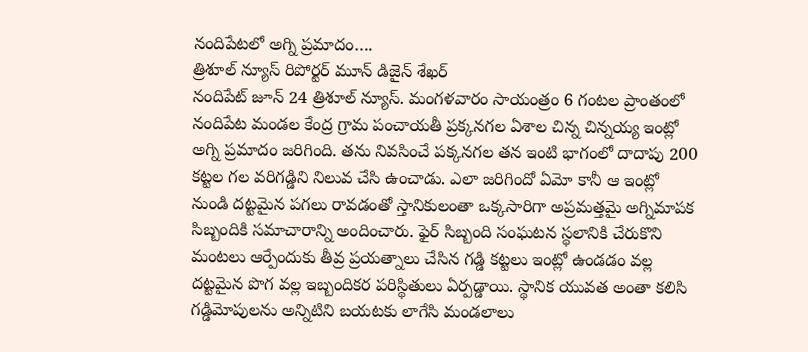నందిపేటలో అగ్ని ప్రమాదం….
త్రిశూల్ న్యూస్ రిపోర్టర్ మూన్ డిజైన్ శేఖర్
నందిపేట్ జూన్ 24 త్రిశూల్ న్యూస్. మంగళవారం సాయంత్రం 6 గంటల ప్రాంతంలో నందిపేట మండల కేంద్ర గ్రామ పంచాయతీ ప్రక్కనగల ఏశాల చిన్న చిన్నయ్య ఇంట్లో అగ్ని ప్రమాదం జరిగింది. తను నివసించే పక్కనగల తన ఇంటి భాగంలో దాదాపు 200 కట్టల గల వరిగడ్డిని నిలువ చేసి ఉంచాడు. ఎలా జరిగిందో ఏమో కానీ ఆ ఇంట్లో నుండి దట్టమైన పగలు రావడంతో స్తానికులంతా ఒక్కసారిగా అప్రమత్తమై అగ్నిమాపక సిబ్బందికి సమాచారాన్ని అందించారు. ఫైర్ సిబ్బంది సంఘటన స్థలానికి చేరుకొని మంటలు ఆర్పేందుకు తీవ్ర ప్రయత్నాలు చేసిన గడ్డి కట్టలు ఇంట్లో ఉండడం వల్ల దట్టమైన పొగ వల్ల ఇబ్బందికర పరిస్థితులు ఏర్పడ్డాయి. స్థానిక యువత అంతా కలిసి గడ్డిమోపులను అన్నిటిని బయటకు లాగేసి మండలాలు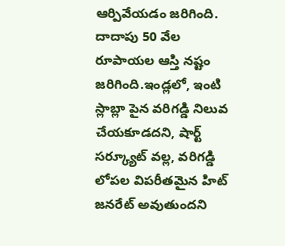ఆర్పివేయడం జరిగింది. దాదాపు 50 వేల రూపాయల ఆస్తి నష్టం జరిగింది.ఇండ్లలో, ఇంటి స్లాబ్లా పైన వరిగడ్డి నిలువ చేయకూడదని, షార్ట్ సర్క్యూట్ వల్ల, వరిగడ్డి లోపల విపరీతమైన హిట్ జనరేట్ అవుతుందని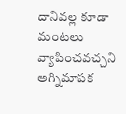దానివల్ల కూడా మంటలు వ్యాపించవచ్చని అగ్నిమాపక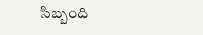సిబ్బంది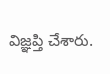విజ్ఞప్తి చేశారు.